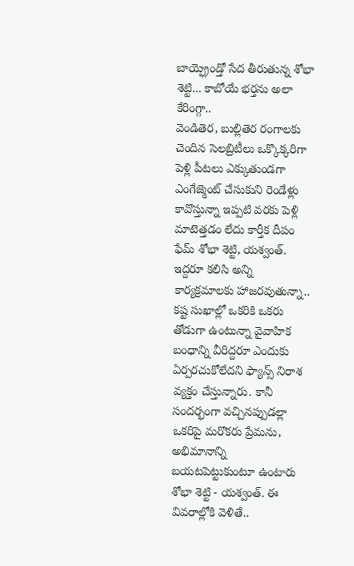బాయ్ఫ్రెండ్తో సేద తీరుతున్న శోభా శెట్టి... కాబోయే భర్తను అలా కేరింగ్గా..
వెండితెర, బుల్లితెర రంగాలకు చెందిన సెలబ్రిటీలు ఒక్కొక్కరిగా పెళ్లి పీటలు ఎక్కుతుండగా ఎంగేజ్మెంట్ చేసుకుని రెండేళ్లు కావొస్తున్నా ఇప్పటి వరకు పెళ్లి మాటెత్తడం లేదు కార్తీక దీపం ఫేమ్ శోభా శెట్టి, యశ్వంత్. ఇద్దరూ కలిసి అన్ని కార్యక్రమాలకు హాజరవుతున్నా.. కష్ట సుఖాల్లో ఒకరికి ఒకరు తోడుగా ఉంటున్నా వైవాహిక బంధాన్ని వీరిద్దరూ ఎందుకు ఏర్పరచుకోలేదని ఫ్యాన్స్ నిరాశ వ్యక్తం చేస్తున్నారు. కానీ సందర్భంగా వచ్చినప్పుడల్లా ఒకరిపై మరొకరు ప్రేమను, అభిమానాన్ని బయటపెట్టుకుంటూ ఉంటారు శోభా శెట్టి - యశ్వంత్. ఈ వివరాల్లోకి వెళితే..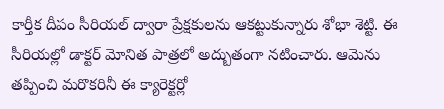కార్తీక దీపం సీరియల్ ద్వారా ప్రేక్షకులను ఆకట్టుకున్నారు శోభా శెట్టి. ఈ సీరియల్లో డాక్టర్ మోనిత పాత్రలో అద్బుతంగా నటించారు. ఆమెను తప్పించి మరొకరినీ ఈ క్యారెక్టర్లో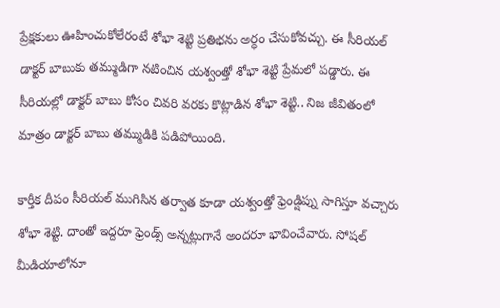ప్రేక్షకులు ఊహించుకోలేరంటే శోభా శెట్టి ప్రతిభను అర్ధం చేసుకోవచ్చు. ఈ సీరియల్ డాక్టర్ బాబుకు తమ్ముడిగా నటించిన యశ్వంత్తో శోభా శెట్టి ప్రేమలో పడ్డారు. ఈ సీరియల్లో డాక్టర్ బాబు కోసం చివరి వరకు కొట్లాడిన శోభా శెట్టి.. నిజ జీవితంలో మాత్రం డాక్టర్ బాబు తమ్ముడికి పడిపోయింది.

కార్తీక దీపం సీరియల్ ముగిసిన తర్వాత కూడా యశ్వంత్తో ఫ్రెండ్షిప్ను సాగిస్తూ వచ్చారు శోభా శెట్టి. దాంతో ఇద్దరూ ఫ్రెండ్స్ అన్నట్లుగానే అందరూ భావించేవారు. సోషల్ మీడియాలోనూ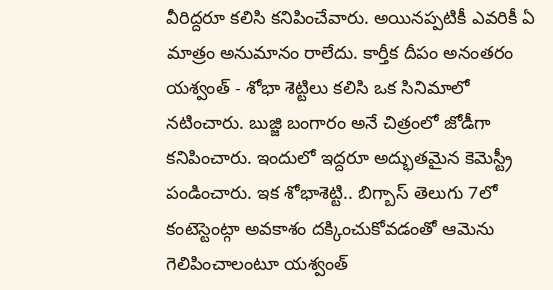వీరిద్దరూ కలిసి కనిపించేవారు. అయినప్పటికీ ఎవరికీ ఏ మాత్రం అనుమానం రాలేదు. కార్తీక దీపం అనంతరం యశ్వంత్ - శోభా శెట్టిలు కలిసి ఒక సినిమాలో నటించారు. బుజ్జి బంగారం అనే చిత్రంలో జోడీగా కనిపించారు. ఇందులో ఇద్దరూ అద్భుతమైన కెమెస్ట్రీ పండించారు. ఇక శోభాశెట్టి.. బిగ్బాస్ తెలుగు 7లో కంటెస్టెంట్గా అవకాశం దక్కించుకోవడంతో ఆమెను గెలిపించాలంటూ యశ్వంత్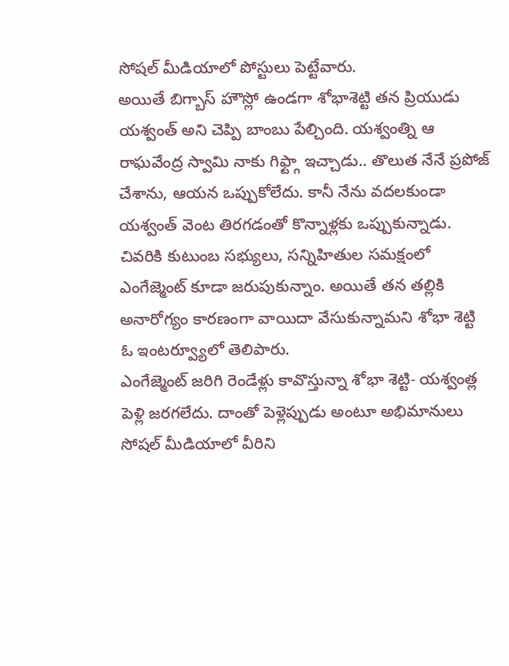సోషల్ మీడియాలో పోస్టులు పెట్టేవారు.
అయితే బిగ్బాస్ హౌస్లో ఉండగా శోభాశెట్టి తన ప్రియుడు యశ్వంత్ అని చెప్పి బాంబు పేల్చింది. యశ్వంత్ని ఆ రాఘవేంద్ర స్వామి నాకు గిఫ్ట్గా ఇచ్చాడు.. తొలుత నేనే ప్రపోజ్ చేశాను, ఆయన ఒప్పుకోలేదు. కానీ నేను వదలకుండా యశ్వంత్ వెంట తిరగడంతో కొన్నాళ్లకు ఒప్పుకున్నాడు. చివరికి కుటుంబ సభ్యులు, సన్నిహితుల సమక్షంలో ఎంగేజ్మెంట్ కూడా జరుపుకున్నాం. అయితే తన తల్లికి అనారోగ్యం కారణంగా వాయిదా వేసుకున్నామని శోభా శెట్టి ఓ ఇంటర్వ్యూలో తెలిపారు.
ఎంగేజ్మెంట్ జరిగి రెండేళ్లు కావొస్తున్నా శోభా శెట్టి- యశ్వంత్ల పెళ్లి జరగలేదు. దాంతో పెళ్లెప్పుడు అంటూ అభిమానులు సోషల్ మీడియాలో వీరిని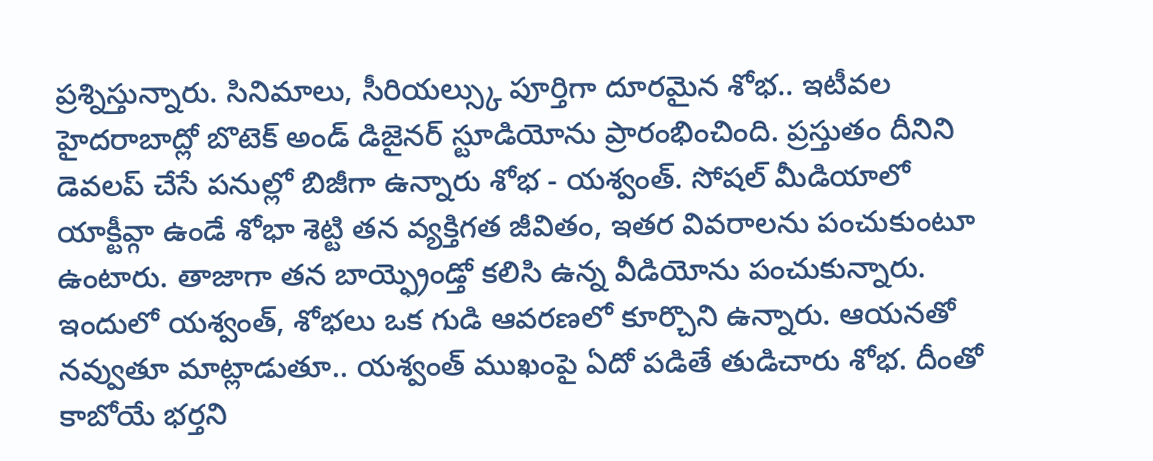ప్రశ్నిస్తున్నారు. సినిమాలు, సీరియల్స్కు పూర్తిగా దూరమైన శోభ.. ఇటీవల హైదరాబాద్లో బొటెక్ అండ్ డిజైనర్ స్టూడియోను ప్రారంభించింది. ప్రస్తుతం దీనిని డెవలప్ చేసే పనుల్లో బిజీగా ఉన్నారు శోభ - యశ్వంత్. సోషల్ మీడియాలో యాక్టీవ్గా ఉండే శోభా శెట్టి తన వ్యక్తిగత జీవితం, ఇతర వివరాలను పంచుకుంటూ ఉంటారు. తాజాగా తన బాయ్ఫ్రెండ్తో కలిసి ఉన్న వీడియోను పంచుకున్నారు. ఇందులో యశ్వంత్, శోభలు ఒక గుడి ఆవరణలో కూర్చొని ఉన్నారు. ఆయనతో నవ్వుతూ మాట్లాడుతూ.. యశ్వంత్ ముఖంపై ఏదో పడితే తుడిచారు శోభ. దీంతో కాబోయే భర్తని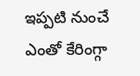ఇప్పటి నుంచే ఎంతో కేరింగ్గా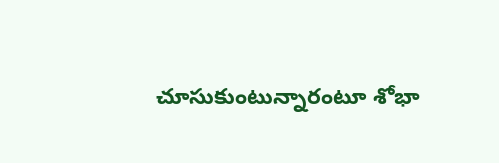చూసుకుంటున్నారంటూ శోభా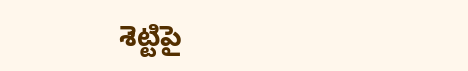శెట్టిపై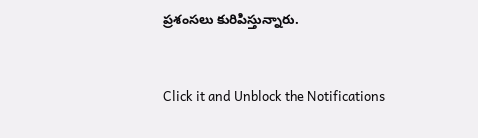ప్రశంసలు కురిపిస్తున్నారు.


Click it and Unblock the Notifications